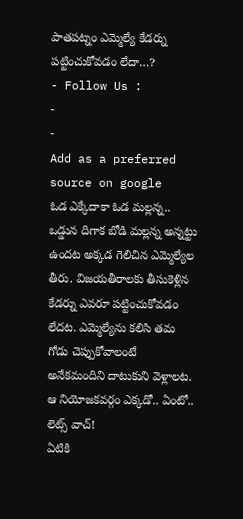పాతపట్నం ఎమ్మెల్యే కేడర్ను పట్టించుకోవడం లేదా…?
- Follow Us :
-
-
Add as a preferred
source on google
ఓడ ఎక్కేదాకా ఓడ మల్లన్న.. ఒడ్డున దిగాక బోడి మల్లన్న అన్నట్టు ఉందట అక్కడ గెలిచిన ఎమ్మెల్యేల తీరు. విజయతీరాలకు తీసుకెళ్లిన కేడర్ను ఎవరూ పట్టించుకోవడం లేదట. ఎమ్మెల్యేను కలిసి తమ గోడు చెప్పుకోవాలంటే అనేకమందిని దాటుకుని వెళ్లాలట. ఆ నియోజకవర్గం ఎక్కడో.. ఏంటో.. లెట్స్ వాచ్!
ఏటికి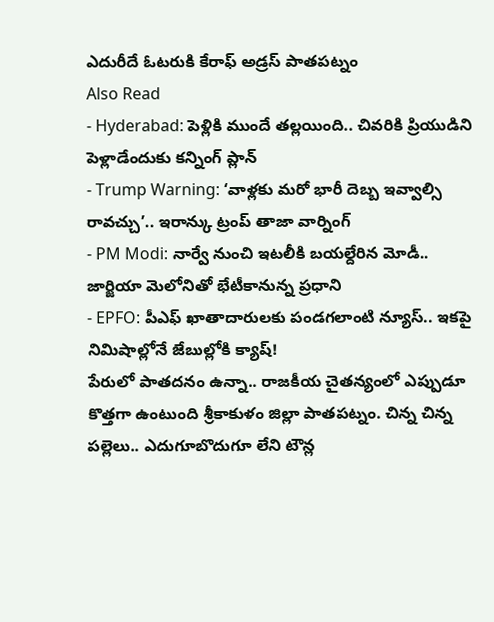ఎదురీదే ఓటరుకి కేరాఫ్ అడ్రస్ పాతపట్నం
Also Read
- Hyderabad: పెళ్లికి ముందే తల్లయింది.. చివరికి ప్రియుడిని పెళ్లాడేందుకు కన్నింగ్ ప్లాన్
- Trump Warning: ‘వాళ్లకు మరో భారీ దెబ్బ ఇవ్వాల్సి రావచ్చు’.. ఇరాన్కు ట్రంప్ తాజా వార్నింగ్
- PM Modi: నార్వే నుంచి ఇటలీకి బయల్దేరిన మోడీ.. జార్జియా మెలోనితో భేటీకానున్న ప్రధాని
- EPFO: పీఎఫ్ ఖాతాదారులకు పండగలాంటి న్యూస్.. ఇకపై నిమిషాల్లోనే జేబుల్లోకి క్యాష్!
పేరులో పాతదనం ఉన్నా.. రాజకీయ చైతన్యంలో ఎప్పుడూ కొత్తగా ఉంటుంది శ్రీకాకుళం జిల్లా పాతపట్నం. చిన్న చిన్న పల్లెలు.. ఎదుగూబొదుగూ లేని టౌన్ల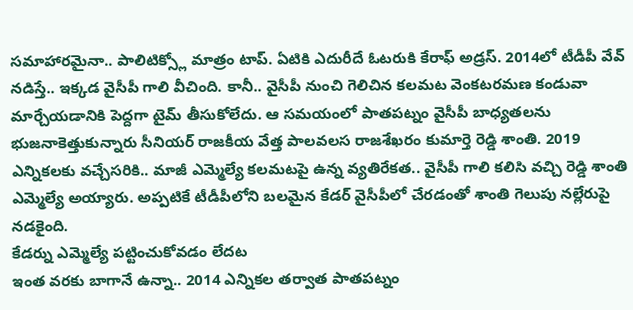సమాహారమైనా.. పాలిటిక్స్లో మాత్రం టాప్. ఏటికి ఎదురీదే ఓటరుకి కేరాఫ్ అడ్రస్. 2014లో టీడీపీ వేవ్ నడిస్తే.. ఇక్కడ వైసీపీ గాలి వీచింది. కానీ.. వైసీపీ నుంచి గెలిచిన కలమట వెంకటరమణ కండువా మార్చేయడానికి పెద్దగా టైమ్ తీసుకోలేదు. ఆ సమయంలో పాతపట్నం వైసీపీ బాధ్యతలను భుజనాకెత్తుకున్నారు సీనియర్ రాజకీయ వేత్త పాలవలస రాజశేఖరం కుమార్తె రెడ్డి శాంతి. 2019 ఎన్నికలకు వచ్చేసరికి.. మాజీ ఎమ్మెల్యే కలమటపై ఉన్న వ్యతిరేకత.. వైసీపీ గాలి కలిసి వచ్చి రెడ్డి శాంతి ఎమ్మెల్యే అయ్యారు. అప్పటికే టీడీపీలోని బలమైన కేడర్ వైసీపీలో చేరడంతో శాంతి గెలుపు నల్లేరుపై నడకైంది.
కేడర్ను ఎమ్మెల్యే పట్టించుకోవడం లేదట
ఇంత వరకు బాగానే ఉన్నా.. 2014 ఎన్నికల తర్వాత పాతపట్నం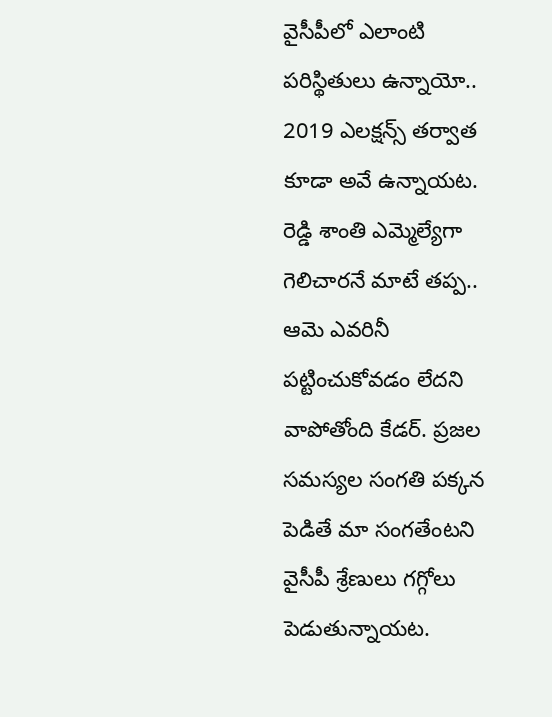వైసీపీలో ఎలాంటి పరిస్థితులు ఉన్నాయో.. 2019 ఎలక్షన్స్ తర్వాత కూడా అవే ఉన్నాయట. రెడ్డి శాంతి ఎమ్మెల్యేగా గెలిచారనే మాటే తప్ప.. ఆమె ఎవరినీ పట్టించుకోవడం లేదని వాపోతోంది కేడర్. ప్రజల సమస్యల సంగతి పక్కన పెడితే మా సంగతేంటని వైసీపీ శ్రేణులు గగ్గోలు పెడుతున్నాయట.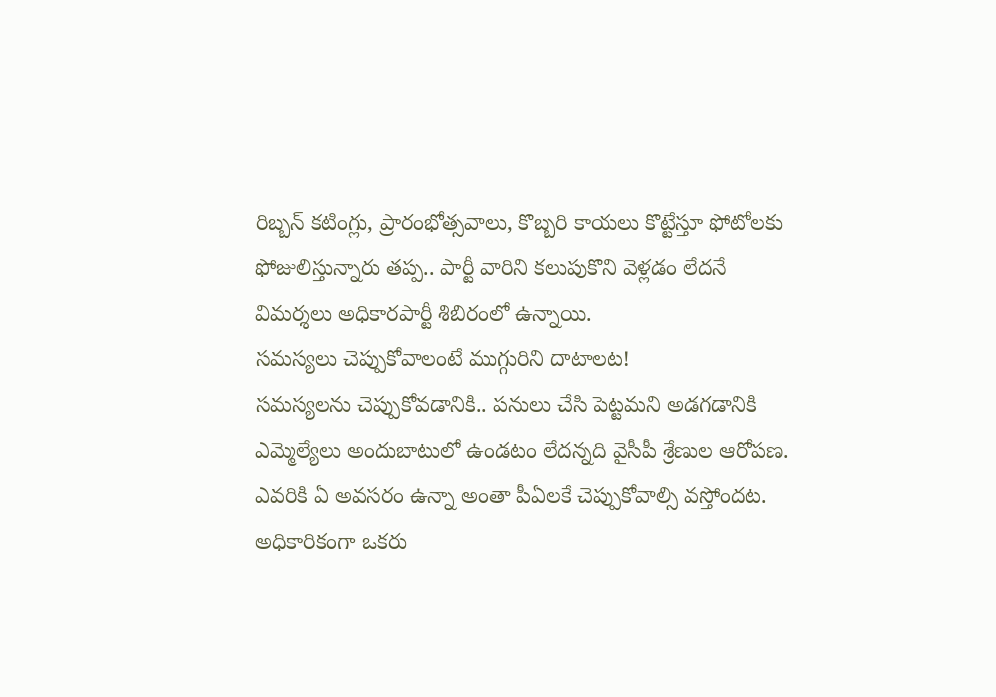రిబ్బన్ కటింగ్లు, ప్రారంభోత్సవాలు, కొబ్బరి కాయలు కొట్టేస్తూ ఫోటోలకు ఫోజులిస్తున్నారు తప్ప.. పార్టీ వారిని కలుపుకొని వెళ్లడం లేదనే విమర్శలు అధికారపార్టీ శిబిరంలో ఉన్నాయి.
సమస్యలు చెప్పుకోవాలంటే ముగ్గురిని దాటాలట!
సమస్యలను చెప్పుకోవడానికి.. పనులు చేసి పెట్టమని అడగడానికి ఎమ్మెల్యేలు అందుబాటులో ఉండటం లేదన్నది వైసీపీ శ్రేణుల ఆరోపణ. ఎవరికి ఏ అవసరం ఉన్నా అంతా పీఏలకే చెప్పుకోవాల్సి వస్తోందట. అధికారికంగా ఒకరు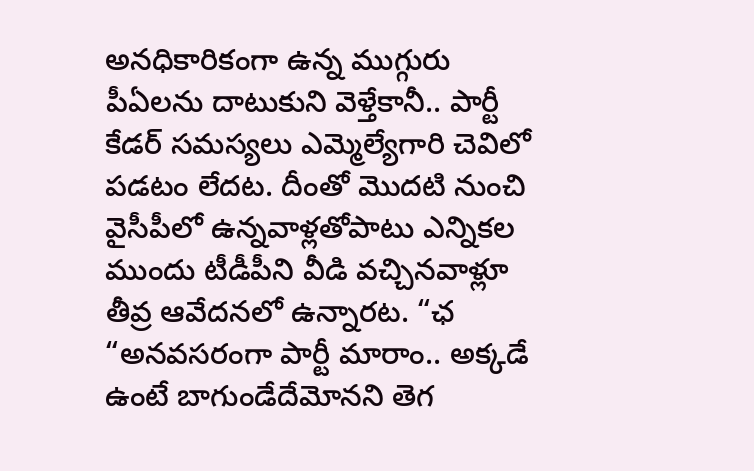అనధికారికంగా ఉన్న ముగ్గురు పీఏలను దాటుకుని వెళ్తేకానీ.. పార్టీ కేడర్ సమస్యలు ఎమ్మెల్యేగారి చెవిలో పడటం లేదట. దీంతో మొదటి నుంచి వైసీపీలో ఉన్నవాళ్లతోపాటు ఎన్నికల ముందు టీడీపీని వీడి వచ్చినవాళ్లూ తీవ్ర ఆవేదనలో ఉన్నారట. “ఛ “అనవసరంగా పార్టీ మారాం.. అక్కడే ఉంటే బాగుండేదేమోనని తెగ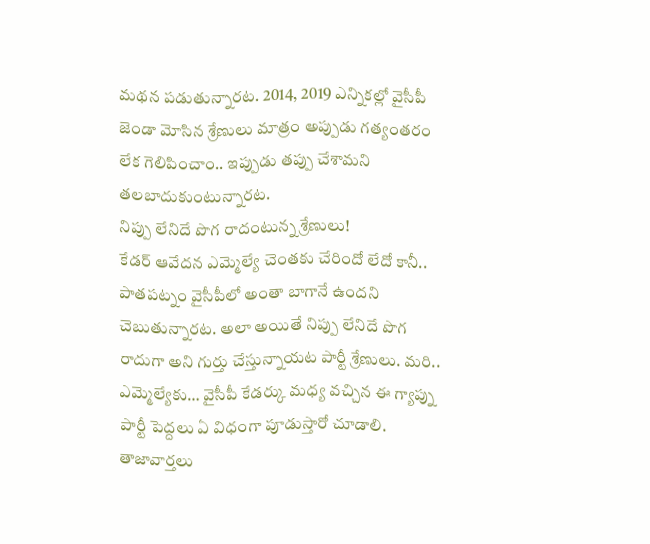మథన పడుతున్నారట. 2014, 2019 ఎన్నికల్లో వైసీపీ జెండా మోసిన శ్రేణులు మాత్రం అప్పుడు గత్యంతరం లేక గెలిపించాం.. ఇప్పుడు తప్పు చేశామని తలబాదుకుంటున్నారట.
నిప్పు లేనిదే పొగ రాదంటున్న శ్రేణులు!
కేడర్ ఆవేదన ఎమ్మెల్యే చెంతకు చేరిందో లేదో కానీ.. పాతపట్నం వైసీపీలో అంతా బాగానే ఉందని చెబుతున్నారట. అలా అయితే నిప్పు లేనిదే పొగ రాదుగా అని గుర్తు చేస్తున్నాయట పార్టీ శ్రేణులు. మరి.. ఎమ్మెల్యేకు… వైసీపీ కేడర్కు మధ్య వచ్చిన ఈ గ్యాప్ను పార్టీ పెద్దలు ఏ విధంగా పూడుస్తారో చూడాలి.
తాజావార్తలు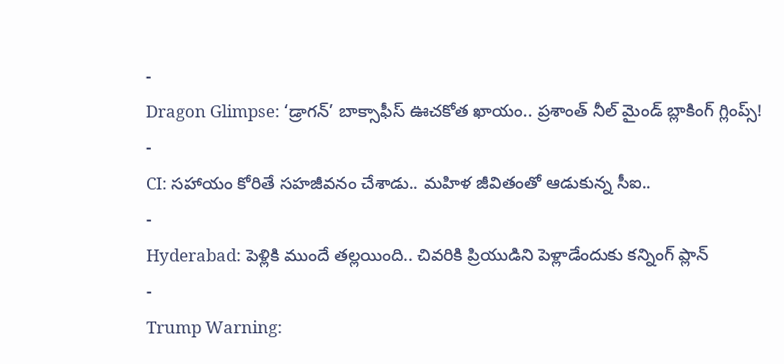-
Dragon Glimpse: ‘డ్రాగన్’ బాక్సాఫీస్ ఊచకోత ఖాయం.. ప్రశాంత్ నీల్ మైండ్ బ్లాకింగ్ గ్లింప్స్!
-
CI: సహాయం కోరితే సహజీవనం చేశాడు.. మహిళ జీవితంతో ఆడుకున్న సీఐ..
-
Hyderabad: పెళ్లికి ముందే తల్లయింది.. చివరికి ప్రియుడిని పెళ్లాడేందుకు కన్నింగ్ ప్లాన్
-
Trump Warning: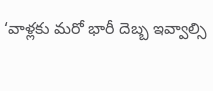‘వాళ్లకు మరో భారీ దెబ్బ ఇవ్వాల్సి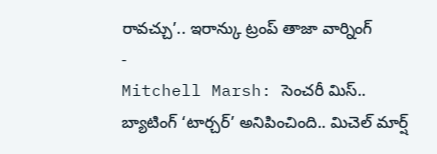రావచ్చు’.. ఇరాన్కు ట్రంప్ తాజా వార్నింగ్
-
Mitchell Marsh: సెంచరీ మిస్.. బ్యాటింగ్ ‘టార్చర్’ అనిపించింది.. మిచెల్ మార్ష్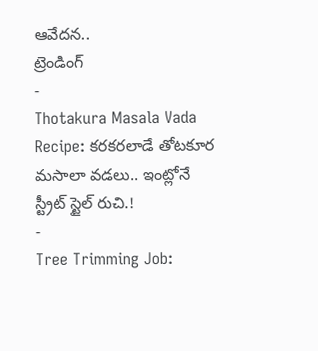ఆవేదన..
ట్రెండింగ్
-
Thotakura Masala Vada Recipe: కరకరలాడే తోటకూర మసాలా వడలు.. ఇంట్లోనే స్ట్రీట్ స్టైల్ రుచి.!
-
Tree Trimming Job: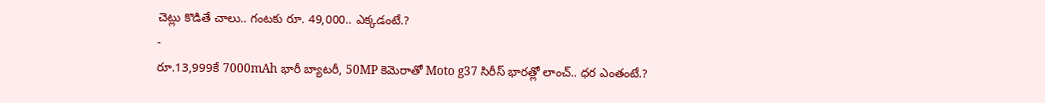చెట్లు కొడితే చాలు.. గంటకు రూ. 49,000.. ఎక్కడంటే.?
-
రూ.13,999కే 7000mAh భారీ బ్యాటరీ, 50MP కెమెరాతో Moto g37 సిరీస్ భారత్లో లాంచ్.. ధర ఎంతంటే.?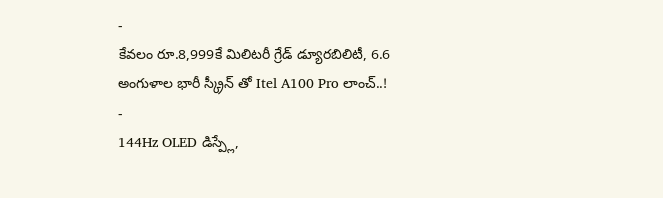-
కేవలం రూ.8,999కే మిలిటరీ గ్రేడ్ డ్యూరబిలిటీ, 6.6 అంగుళాల భారీ స్క్రీన్ తో Itel A100 Pro లాంచ్..!
-
144Hz OLED డిస్ప్లే,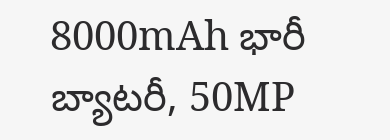8000mAh భారీ బ్యాటరీ, 50MP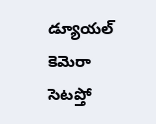డ్యూయల్ కెమెరా సెటప్తో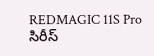REDMAGIC 11S Pro సిరీస్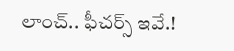లాంచ్.. ఫీచర్స్ ఇవే.!